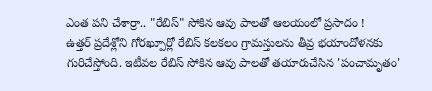ఎంత పని చేశార్రా.. "రేబిస్" సోకిన ఆవు పాలతో ఆలయంలో ప్రసాదం !
ఉత్తర్ ప్రదేశ్లోని గోరఖ్పూర్లో రేబిస్ కలకలం గ్రామస్తులను తీవ్ర భయాందోళనకు గురిచేస్తోంది. ఇటీవల రేబిస్ సోకిన ఆవు పాలతో తయారుచేసిన 'పంచామృతం'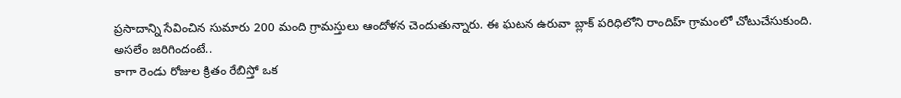ప్రసాదాన్ని సేవించిన సుమారు 200 మంది గ్రామస్తులు ఆందోళన చెందుతున్నారు. ఈ ఘటన ఉరువా బ్లాక్ పరిధిలోని రాందిహ్ గ్రామంలో చోటుచేసుకుంది.
అసలేం జరిగిందంటే..
కాగా రెండు రోజుల క్రితం రేబిస్తో ఒక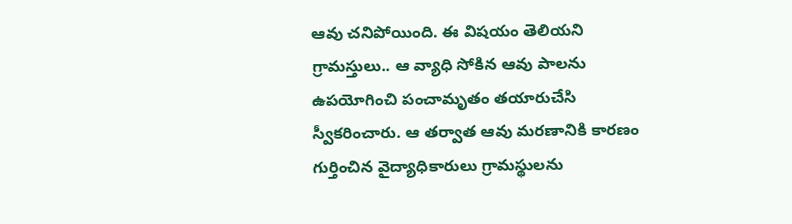ఆవు చనిపోయింది. ఈ విషయం తెలియని గ్రామస్తులు.. ఆ వ్యాధి సోకిన ఆవు పాలను ఉపయోగించి పంచామృతం తయారుచేసి స్వీకరించారు. ఆ తర్వాత ఆవు మరణానికి కారణం గుర్తించిన వైద్యాధికారులు గ్రామస్థులను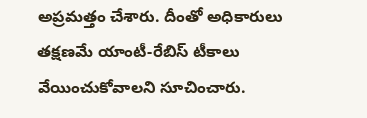అప్రమత్తం చేశారు. దీంతో అధికారులు తక్షణమే యాంటీ-రేబిస్ టీకాలు వేయించుకోవాలని సూచించారు.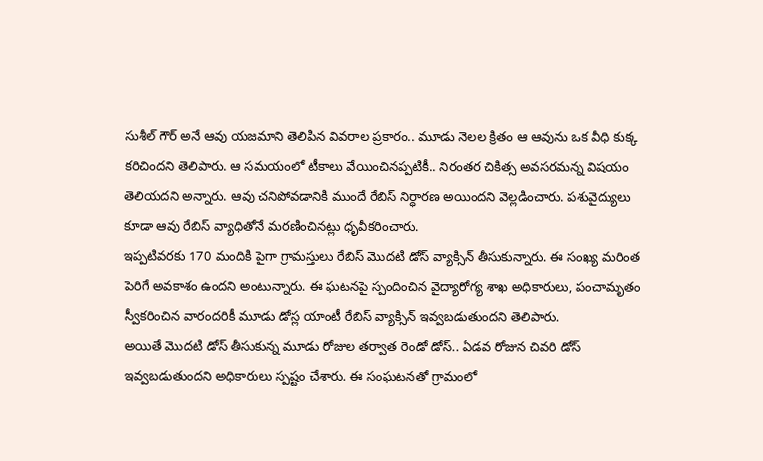సుశీల్ గౌర్ అనే ఆవు యజమాని తెలిపిన వివరాల ప్రకారం.. మూడు నెలల క్రితం ఆ ఆవును ఒక వీధి కుక్క కరిచిందని తెలిపారు. ఆ సమయంలో టీకాలు వేయించినప్పటికీ.. నిరంతర చికిత్స అవసరమన్న విషయం తెలియదని అన్నారు. ఆవు చనిపోవడానికి ముందే రేబిస్ నిర్ధారణ అయిందని వెల్లడించారు. పశువైద్యులు కూడా ఆవు రేబిస్ వ్యాధితోనే మరణించినట్లు ధృవీకరించారు.
ఇప్పటివరకు 170 మందికి పైగా గ్రామస్తులు రేబిస్ మొదటి డోస్ వ్యాక్సిన్ తీసుకున్నారు. ఈ సంఖ్య మరింత పెరిగే అవకాశం ఉందని అంటున్నారు. ఈ ఘటనపై స్పందించిన వైద్యారోగ్య శాఖ అధికారులు, పంచామృతం స్వీకరించిన వారందరికీ మూడు డోస్ల యాంటీ రేబిస్ వ్యాక్సిన్ ఇవ్వబడుతుందని తెలిపారు.
అయితే మొదటి డోస్ తీసుకున్న మూడు రోజుల తర్వాత రెండో డోస్.. ఏడవ రోజున చివరి డోస్ ఇవ్వబడుతుందని అధికారులు స్పష్టం చేశారు. ఈ సంఘటనతో గ్రామంలో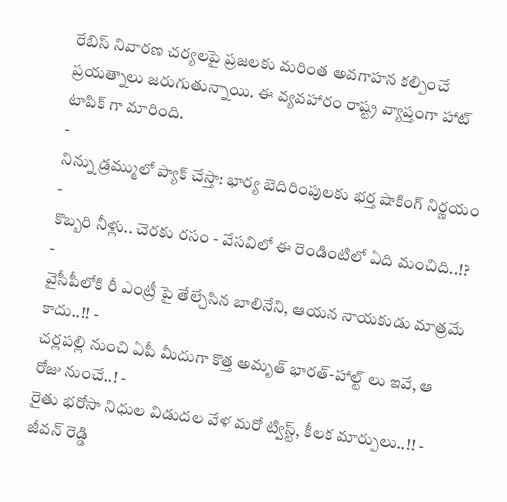రేబిస్ నివారణ చర్యలపై ప్రజలకు మరింత అవగాహన కల్పించే ప్రయత్నాలు జరుగుతున్నాయి. ఈ వ్యవహారం రాష్ట్ర వ్యాప్తంగా హాట్ టాపిక్ గా మారింది.
-
నిన్ను డ్రమ్ములో ప్యాక్ చేస్తా: భార్య బెదిరింపులకు భర్త షాకింగ్ నిర్ణయం -
కొబ్బరి నీళ్లు.. చెరకు రసం - వేసవిలో ఈ రెండింటిలో ఏది మంచిది..!? -
వైసీపీలోకి రీ ఎంట్రీ పై తేల్చేసిన బాలినేని, ఆయన నాయకుడు మాత్రమే కాదు..!! -
చర్లపల్లి నుంచి ఏపీ మీదుగా కొత్త అమృత్ భారత్-హాల్ట్ లు ఇవే, ఆ రోజు నుంచే..! -
రైతు భరోసా నిధుల విడుదల వేళ మరో ట్విస్ట్, కీలక మార్పులు..!! -
జీవన్ రెడ్డి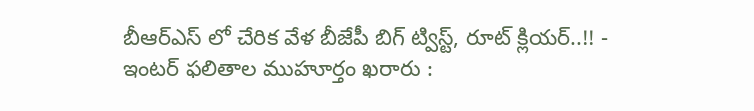బీఆర్ఎస్ లో చేరిక వేళ బీజేపీ బిగ్ ట్విస్ట్, రూట్ క్లియర్..!! -
ఇంటర్ ఫలితాల ముహూర్తం ఖరారు :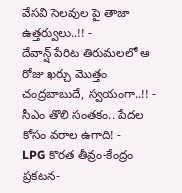వేసవి సెలవుల పై తాజా ఉత్తర్వులు..!! -
దేవాన్ష్ పేరిట తిరుమలలో ఆ రోజు ఖర్చు మొత్తం చంద్రబాబుదే, స్వయంగా..!! -
సీఎం తొలి సంతకం.. పేదల కోసం వరాల ఉగాది! -
LPG కొరత తీవ్రం-కేంద్రం ప్రకటన-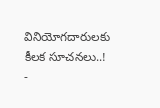వినియోగదారులకు కీలక సూచనలు..! -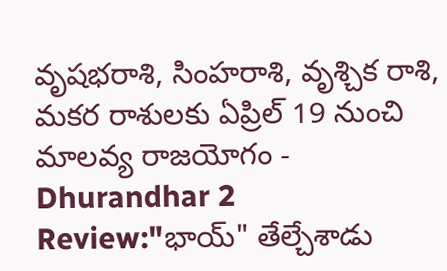వృషభరాశి, సింహరాశి, వృశ్చిక రాశి, మకర రాశులకు ఏప్రిల్ 19 నుంచి మాలవ్య రాజయోగం -
Dhurandhar 2 Review:"భాయ్" తేల్చేశాడు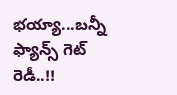భయ్యా...బన్నీ ఫ్యాన్స్ గెట్ రెడీ..!!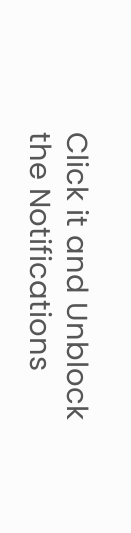Click it and Unblock the Notifications